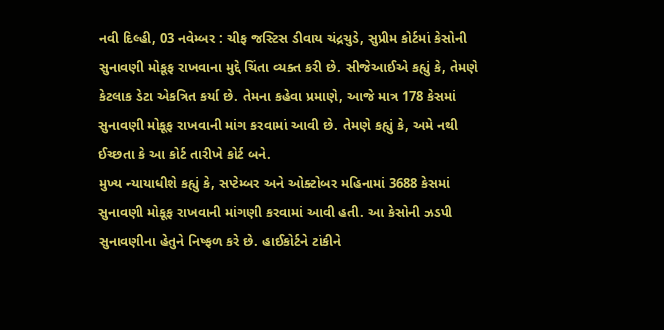નવી દિલ્હી, 03 નવેમ્બર : ચીફ જસ્ટિસ ડીવાય ચંદ્રચુડે, સુપ્રીમ કોર્ટમાં કેસોની સુનાવણી મોકૂફ રાખવાના મુદ્દે ચિંતા વ્યક્ત કરી છે. સીજેઆઈએ કહ્યું કે, તેમણે કેટલાક ડેટા એકત્રિત કર્યા છે. તેમના કહેવા પ્રમાણે, આજે માત્ર 178 કેસમાં સુનાવણી મોકૂફ રાખવાની માંગ કરવામાં આવી છે. તેમણે કહ્યું કે, અમે નથી ઈચ્છતા કે આ કોર્ટ તારીખે કોર્ટ બને.
મુખ્ય ન્યાયાધીશે કહ્યું કે, સપ્ટેમ્બર અને ઓક્ટોબર મહિનામાં 3688 કેસમાં સુનાવણી મોકૂફ રાખવાની માંગણી કરવામાં આવી હતી. આ કેસોની ઝડપી સુનાવણીના હેતુને નિષ્ફળ કરે છે. હાઈકોર્ટને ટાંકીને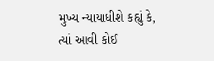મુખ્ય ન્યાયાધીશે કહ્યું કે, ત્યાં આવી કોઈ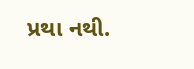પ્રથા નથી.